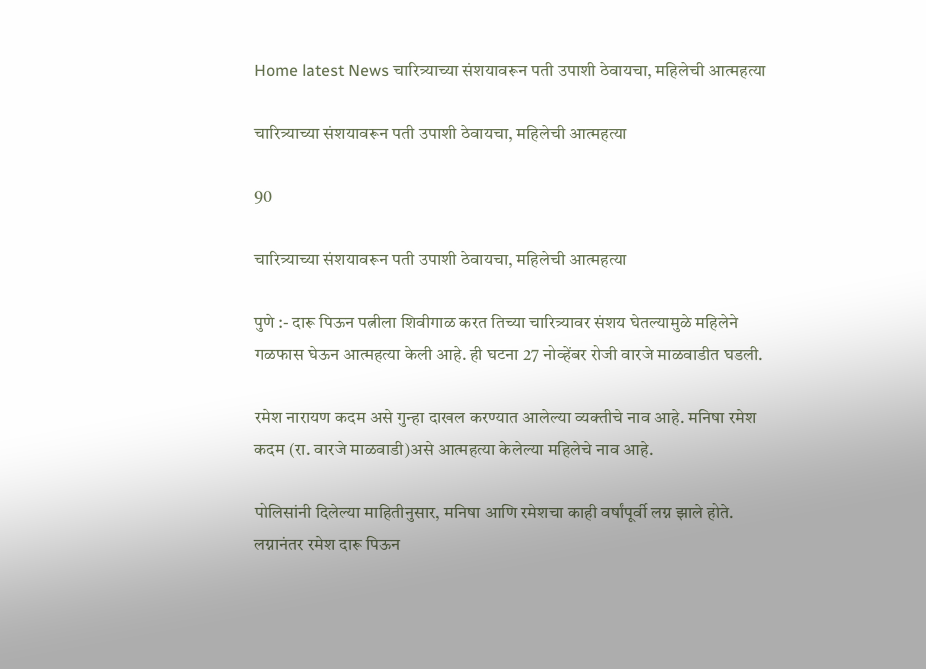Home latest News चारित्र्याच्या संशयावरून पती उपाशी ठेवायचा, महिलेची आत्महत्या

चारित्र्याच्या संशयावरून पती उपाशी ठेवायचा, महिलेची आत्महत्या

90

चारित्र्याच्या संशयावरून पती उपाशी ठेवायचा, महिलेची आत्महत्या

पुणे :- दारू पिऊन पत्नीला शिवीगाळ करत तिच्या चारित्र्यावर संशय घेतल्यामुळे महिलेने गळफास घेऊन आत्महत्या केली आहे. ही घटना 27 नोव्हेंबर रोजी वारजे माळवाडीत घडली.

रमेश नारायण कदम असे गुन्हा दाखल करण्यात आलेल्या व्यक्तीचे नाव आहे. मनिषा रमेश कदम (रा. वारजे माळवाडी)असे आत्महत्या केलेल्या महिलेचे नाव आहे.

पोलिसांनी दिलेल्या माहितीनुसार, मनिषा आणि रमेशचा काही वर्षांपूर्वी लग्न झाले होते. लग्नानंतर रमेश दारू पिऊन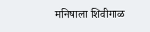मनिषाला शिवीगाळ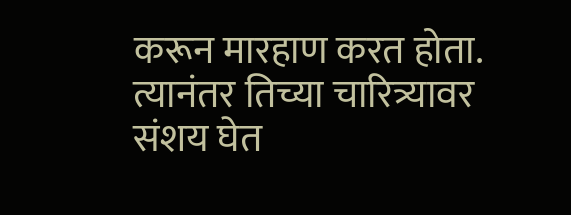करून मारहाण करत होता. त्यानंतर तिच्या चारित्र्यावर संशय घेत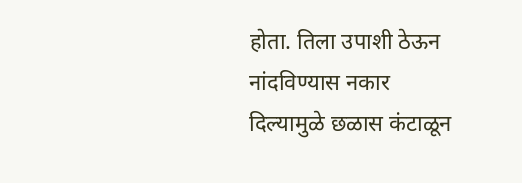होता. तिला उपाशी ठेऊन नांदविण्यास नकार दिल्यामुळे छळास कंटाळून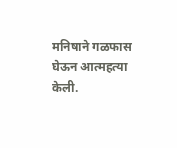मनिषाने गळफास घेऊन आत्महत्या केली.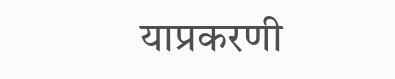याप्रकरणी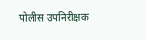पोलीस उपनिरीक्षक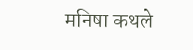मनिषा कथले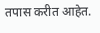तपास करीत आहेत.